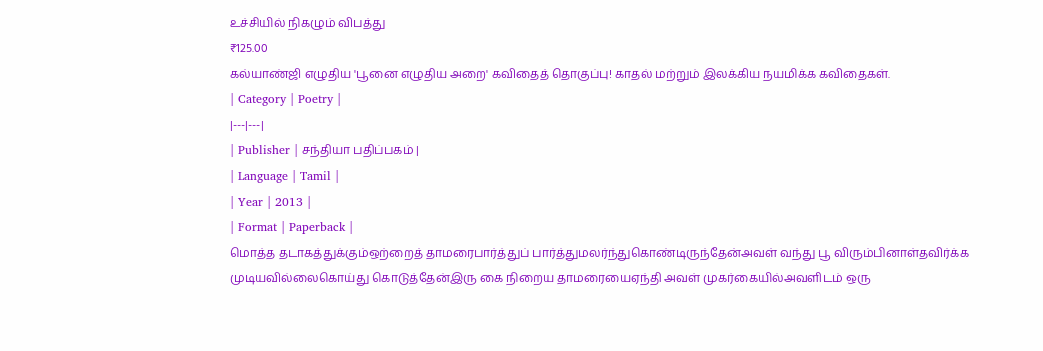உச்சியில் நிகழும் விபத்து
₹125.00
கல்யாண்ஜி எழுதிய 'பூனை எழுதிய அறை' கவிதைத் தொகுப்பு! காதல் மற்றும் இலக்கிய நயமிக்க கவிதைகள்.
| Category | Poetry |
|---|---|
| Publisher | சந்தியா பதிப்பகம் |
| Language | Tamil |
| Year | 2013 |
| Format | Paperback |
மொத்த தடாகத்துக்கும்ஒற்றைத் தாமரைபார்த்துப் பார்த்துமலர்ந்துகொண்டிருந்தேன்அவள் வந்து பூ விரும்பினாள்தவிர்க்க முடியவில்லைகொய்து கொடுத்தேன்இரு கை நிறைய தாமரையைஏந்தி அவள் முகர்கையில்அவளிடம் ஒரு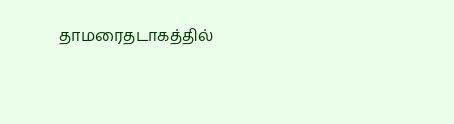தாமரைதடாகத்தில்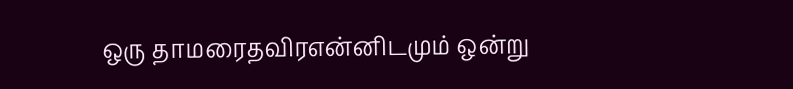ஒரு தாமரைதவிரஎன்னிடமும் ஒன்று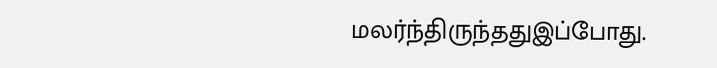மலர்ந்திருந்ததுஇப்போது.